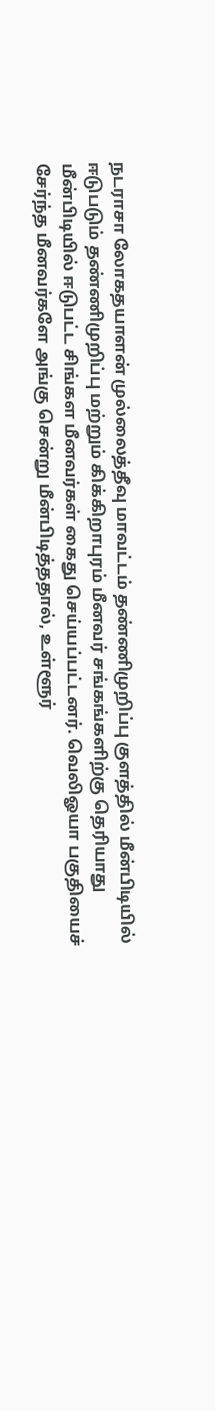நடராசா லோகதயாளன் முல்லைத்தீவு மாவட்டம் தண்ணிமுறிப்பு குளத்தில் மீன்பிடியில் ஈடுபடும் தண்ணிமுறிப்பு மற்றும் கிக்கிறாபுரம் மீனவர் சங்கங்களிற்கு தெரியாது மீன்பிடியில் ஈடுபட்ட சிங்கள மீனவர்கள் கைது செய்யப்பட்டனர். வெலிஓயா பகுதியைச் சேர்ந்த மீனவர்களே அங்கு சென்று மீன்பிடித்ததால், உள்ளூர்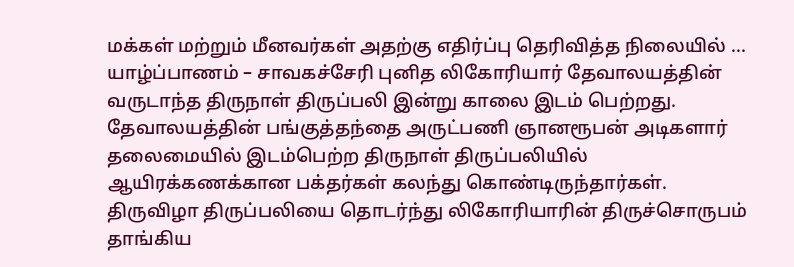மக்கள் மற்றும் மீனவர்கள் அதற்கு எதிர்ப்பு தெரிவித்த நிலையில் ...
யாழ்ப்பாணம் – சாவகச்சேரி புனித லிகோரியார் தேவாலயத்தின் வருடாந்த திருநாள் திருப்பலி இன்று காலை இடம் பெற்றது. தேவாலயத்தின் பங்குத்தந்தை அருட்பணி ஞானரூபன் அடிகளார் தலைமையில் இடம்பெற்ற திருநாள் திருப்பலியில் ஆயிரக்கணக்கான பக்தர்கள் கலந்து கொண்டிருந்தார்கள். திருவிழா திருப்பலியை தொடர்ந்து லிகோரியாரின் திருச்சொருபம் தாங்கிய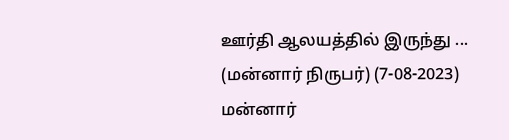ஊர்தி ஆலயத்தில் இருந்து ...
(மன்னார் நிருபர்) (7-08-2023) மன்னார்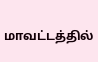மாவட்டத்தில்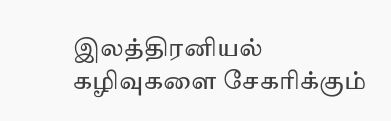இலத்திரனியல் கழிவுகளை சேகரிக்கும்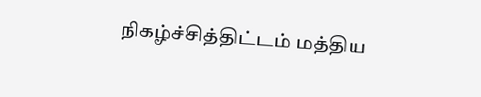நிகழ்ச்சித்திட்டம் மத்திய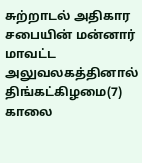சுற்றாடல் அதிகார சபையின் மன்னார் மாவட்ட அலுவலகத்தினால் திங்கட்கிழமை(7) காலை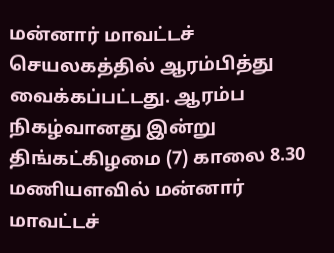மன்னார் மாவட்டச் செயலகத்தில் ஆரம்பித்து வைக்கப்பட்டது. ஆரம்ப நிகழ்வானது இன்று திங்கட்கிழமை (7) காலை 8.30 மணியளவில் மன்னார் மாவட்டச்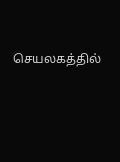செயலகத்தில்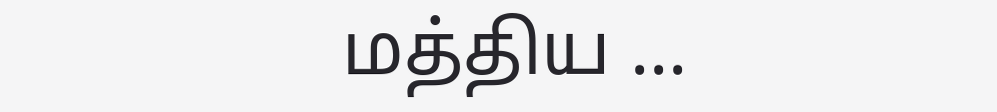மத்திய ...